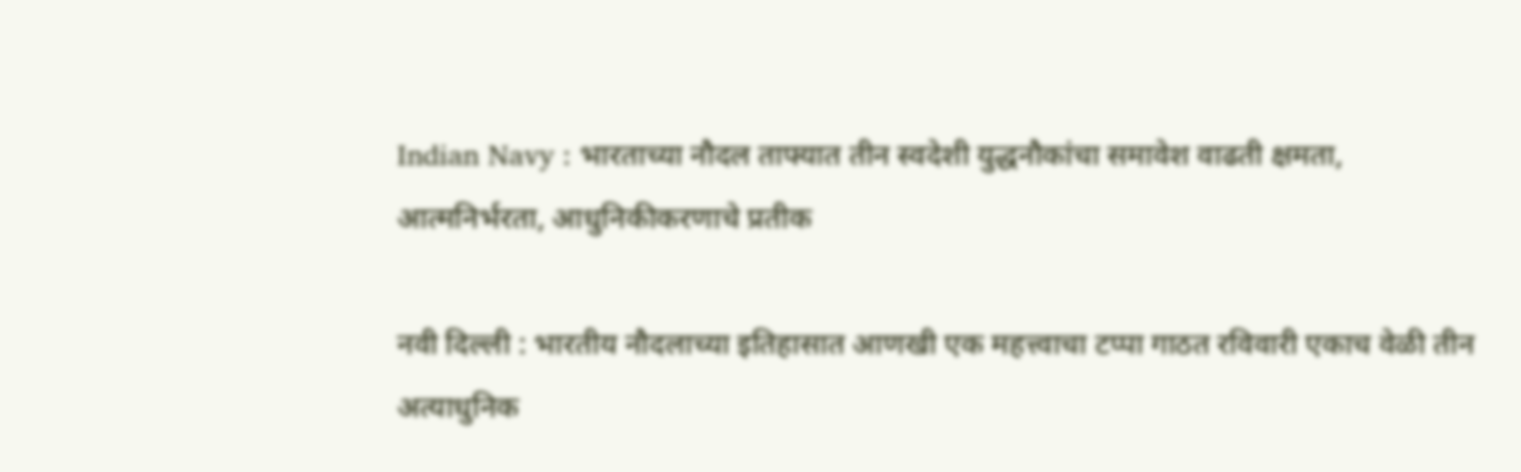Indian Navy : भारताच्या नौदल ताफ्यात तीन स्वदेशी युद्धनौकांचा समावेश वाढती क्षमता, आत्मनिर्भरता, आधुनिकीकरणाचे प्रतीक

नवी दिल्ली : भारतीय नौदलाच्या इतिहासात आणखी एक महत्त्वाचा टप्पा गाठत रविवारी एकाच वेळी तीन अत्याधुनिक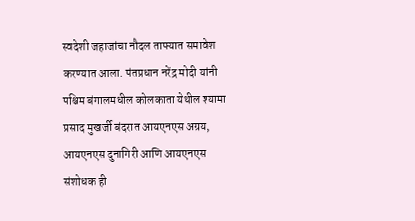स्वदेशी जहाजांचा नौदल ताफ्यात समावेश करण्यात आला. पंतप्रधान नरेंद्र मोदी यांनी पश्चिम बंगालमधील कोलकाता येथील श्यामा प्रसाद मुखर्जी बंदरात आयएनएस अग्रय, आयएनएस दुनागिरी आणि आयएनएस संशोधक ही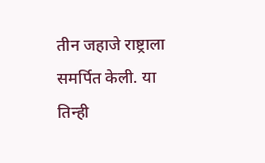तीन जहाजे राष्ट्राला समर्पित केली. या तिन्ही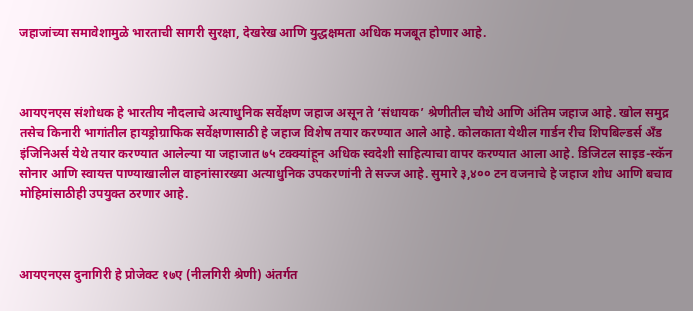जहाजांच्या समावेशामुळे भारताची सागरी सुरक्षा, देखरेख आणि युद्धक्षमता अधिक मजबूत होणार आहे.



आयएनएस संशोधक हे भारतीय नौदलाचे अत्याधुनिक सर्वेक्षण जहाज असून ते ‘संधायक’ श्रेणीतील चौथे आणि अंतिम जहाज आहे. खोल समुद्र तसेच किनारी भागांतील हायड्रोग्राफिक सर्वेक्षणासाठी हे जहाज विशेष तयार करण्यात आले आहे. कोलकाता येथील गार्डन रीच शिपबिल्डर्स अँड इंजिनिअर्स येथे तयार करण्यात आलेल्या या जहाजात ७५ टक्क्यांहून अधिक स्वदेशी साहित्याचा वापर करण्यात आला आहे. डिजिटल साइड-स्कॅन सोनार आणि स्वायत्त पाण्याखालील वाहनांसारख्या अत्याधुनिक उपकरणांनी ते सज्ज आहे. सुमारे ३,४०० टन वजनाचे हे जहाज शोध आणि बचाव मोहिमांसाठीही उपयुक्त ठरणार आहे.



आयएनएस दुनागिरी हे प्रोजेक्ट १७ए (नीलगिरी श्रेणी) अंतर्गत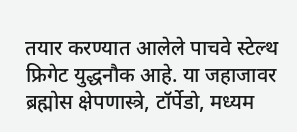तयार करण्यात आलेले पाचवे स्टेल्थ फ्रिगेट युद्धनौक आहे. या जहाजावर ब्रह्मोस क्षेपणास्त्रे, टॉर्पेडो, मध्यम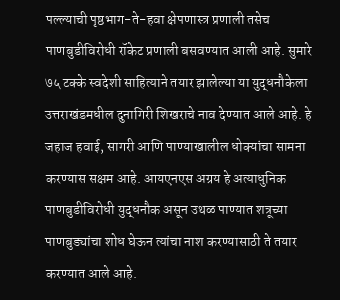पल्ल्याची पृष्ठभाग-ते-हवा क्षेपणास्त्र प्रणाली तसेच पाणबुडीविरोधी रॉकेट प्रणाली बसवण्यात आली आहे. सुमारे ७५ टक्के स्वदेशी साहित्याने तयार झालेल्या या युद्धनौकेला उत्तराखंडमधील दुनागिरी शिखराचे नाव देण्यात आले आहे. हे जहाज हवाई, सागरी आणि पाण्याखालील धोक्यांचा सामना करण्यास सक्षम आहे. आयएनएस अग्रय हे अत्याधुनिक पाणबुडीविरोधी युद्धनौक असून उथळ पाण्यात शत्रूच्या पाणबुड्यांचा शोध घेऊन त्यांचा नाश करण्यासाठी ते तयार करण्यात आले आहे.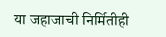या जहाजाची निर्मितीही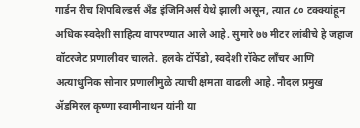गार्डन रीच शिपबिल्डर्स अँड इंजिनिअर्स येथे झाली असून, त्यात ८० टक्क्यांहून अधिक स्वदेशी साहित्य वापरण्यात आले आहे. सुमारे ७७ मीटर लांबीचे हे जहाज वॉटरजेट प्रणालीवर चालते. हलके टॉर्पेडो, स्वदेशी रॉकेट लाँचर आणि अत्याधुनिक सोनार प्रणालीमुळे त्याची क्षमता वाढली आहे. नौदल प्रमुख ॲडमिरल कृष्णा स्वामीनाथन यांनी या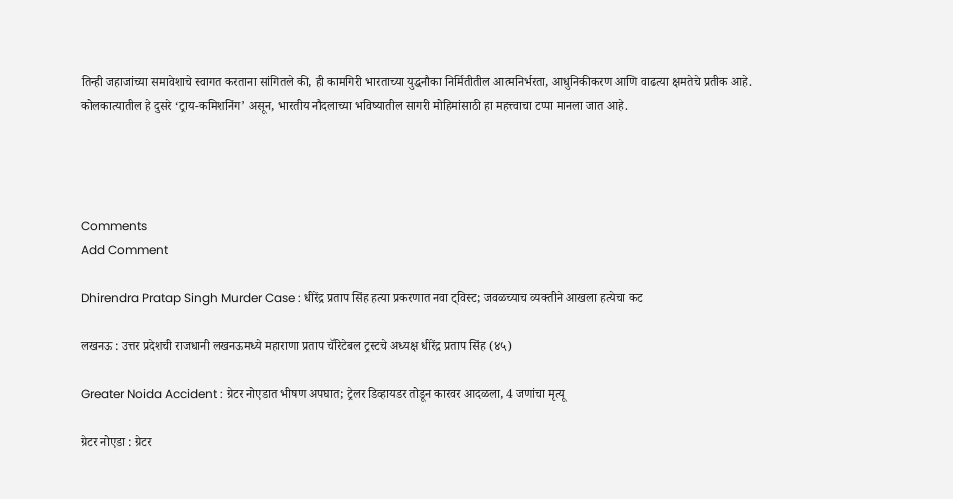तिन्ही जहाजांच्या समावेशाचे स्वागत करताना सांगितले की, ही कामगिरी भारताच्या युद्धनौका निर्मितीतील आत्मनिर्भरता, आधुनिकीकरण आणि वाढत्या क्षमतेचे प्रतीक आहे. कोलकात्यातील हे दुसरे ‘ट्राय-कमिशनिंग’ असून, भारतीय नौदलाच्या भविष्यातील सागरी मोहिमांसाठी हा महत्त्वाचा टप्पा मानला जात आहे.




Comments
Add Comment

Dhirendra Pratap Singh Murder Case : धीरेंद्र प्रताप सिंह हत्या प्रकरणात नवा ट्विस्ट; जवळच्याच व्यक्तीने आखला हत्येचा कट

लखनऊ : उत्तर प्रदेशची राजधानी लखनऊमध्ये महाराणा प्रताप चॅरिटेबल ट्रस्टचे अध्यक्ष धीरेंद्र प्रताप सिंह (४५)

Greater Noida Accident : ग्रेटर नोएडात भीषण अपघात; ट्रेलर डिव्हायडर तोडून कारवर आदळला, 4 जणांचा मृत्यू

ग्रेटर नोएडा : ग्रेटर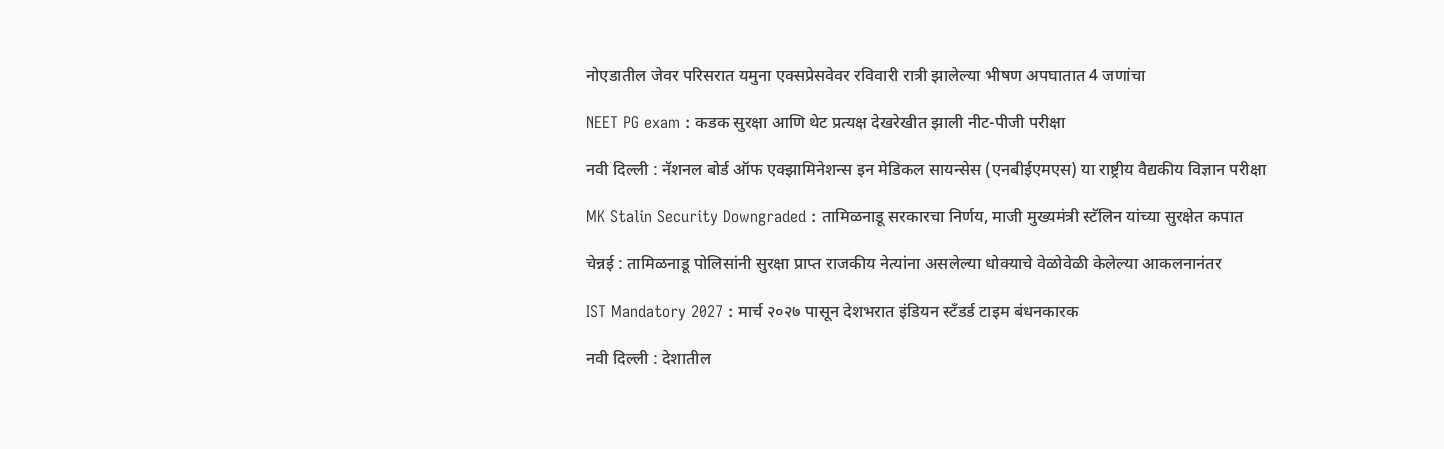नोएडातील जेवर परिसरात यमुना एक्सप्रेसवेवर रविवारी रात्री झालेल्या भीषण अपघातात 4 जणांचा

NEET PG exam : कडक सुरक्षा आणि थेट प्रत्यक्ष देखरेखीत झाली नीट-पीजी परीक्षा

नवी दिल्ली : नॅशनल बोर्ड ऑफ एक्झामिनेशन्स इन मेडिकल सायन्सेस (एनबीईएमएस) या राष्ट्रीय वैद्यकीय विज्ञान परीक्षा

MK Stalin Security Downgraded : तामिळनाडू सरकारचा निर्णय, माजी मुख्यमंत्री स्टॅलिन यांच्या सुरक्षेत कपात

चेन्नई : तामिळनाडू पोलिसांनी सुरक्षा प्राप्त राजकीय नेत्यांना असलेल्या धोक्याचे वेळोवेळी केलेल्या आकलनानंतर

IST Mandatory 2027 : मार्च २०२७ पासून देशभरात इंडियन स्टँडर्ड टाइम बंधनकारक

नवी दिल्ली : देशातील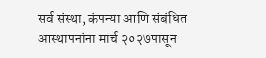सर्व संस्था, कंपन्या आणि संबंधित आस्थापनांना मार्च २०२७पासून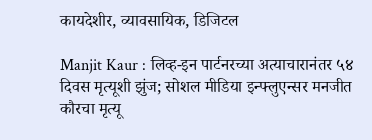कायदेशीर, व्यावसायिक, डिजिटल

Manjit Kaur : लिव्ह-इन पार्टनरच्या अत्याचारानंतर ५४ दिवस मृत्यूशी झुंज; सोशल मीडिया इन्फ्लुएन्सर मनजीत कौरचा मृत्यू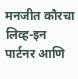मनजीत कौरचा लिव्ह-इन पार्टनर आणि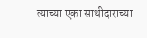त्याच्या एका साथीदाराच्या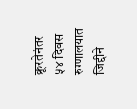क्रूरतेनंतर ५४ दिवस रुग्णालयात जिद्दीने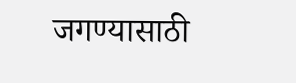जगण्यासाठी